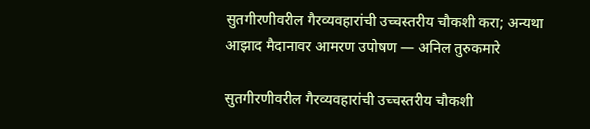सुतगीरणीवरील गैरव्यवहारांची उच्चस्तरीय चौकशी करा; अन्यथा आझाद मैदानावर आमरण उपोषण — अनिल तुरुकमारे

सुतगीरणीवरील गैरव्यवहारांची उच्चस्तरीय चौकशी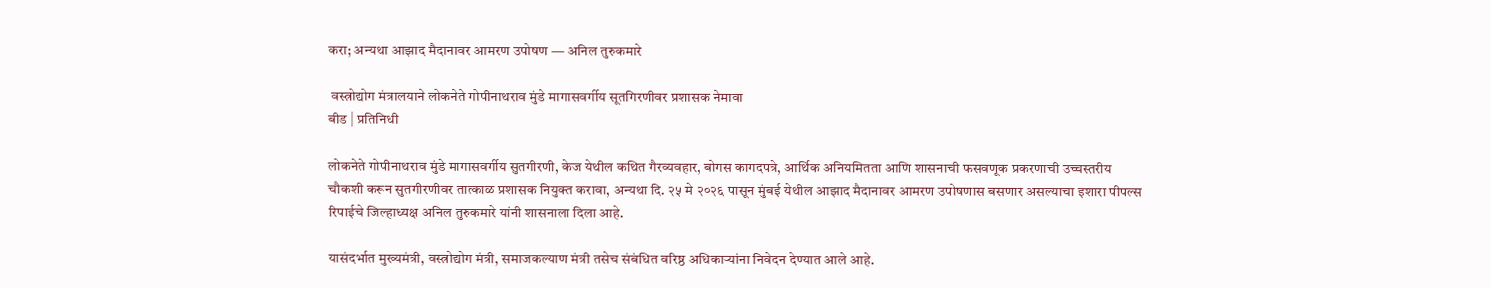करा; अन्यथा आझाद मैदानावर आमरण उपोषण — अनिल तुरुकमारे

 वस्त्रोद्योग मंत्रालयाने लोकनेते गोपीनाथराव मुंडे मागासवर्गीय सूतगिरणीवर प्रशासक नेमावा
बीड | प्रतिनिधी

लोकनेते गोपीनाथराव मुंडे मागासवर्गीय सुतगीरणी, केज येथील कथित गैरव्यवहार, बोगस कागदपत्रे, आर्थिक अनियमितता आणि शासनाची फसवणूक प्रकरणाची उच्चस्तरीय चौकशी करून सुतगीरणीवर तात्काळ प्रशासक नियुक्त करावा, अन्यथा दि. २५ मे २०२६ पासून मुंबई येथील आझाद मैदानावर आमरण उपोषणास बसणार असल्याचा इशारा पीपल्स रिपाईचे जिल्हाध्यक्ष अनिल तुरुकमारे यांनी शासनाला दिला आहे.

यासंदर्भात मुख्यमंत्री, वस्त्रोद्योग मंत्री, समाजकल्याण मंत्री तसेच संबंधित वरिष्ठ अधिकाऱ्यांना निवेदन देण्यात आले आहे.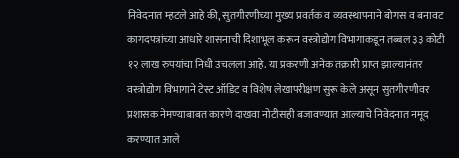निवेदनात म्हटले आहे की, सुतगीरणीच्या मुख्य प्रवर्तक व व्यवस्थापनाने बोगस व बनावट कागदपत्रांच्या आधारे शासनाची दिशाभूल करून वस्त्रोद्योग विभागाकडून तब्बल ३३ कोटी १२ लाख रुपयांचा निधी उचलला आहे. या प्रकरणी अनेक तक्रारी प्राप्त झाल्यानंतर वस्त्रोद्योग विभागाने टेस्ट ऑडिट व विशेष लेखापरीक्षण सुरू केले असून सुतगीरणीवर प्रशासक नेमण्याबाबत कारणे दाखवा नोटीसही बजावण्यात आल्याचे निवेदनात नमूद करण्यात आले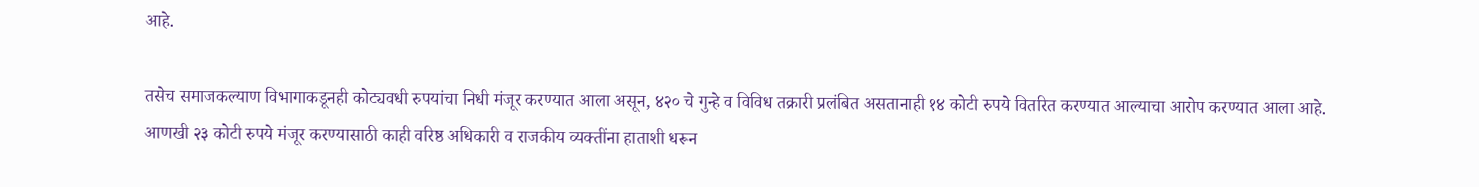आहे.

तसेच समाजकल्याण विभागाकडूनही कोट्यवधी रुपयांचा निधी मंजूर करण्यात आला असून, ४२० चे गुन्हे व विविध तक्रारी प्रलंबित असतानाही १४ कोटी रुपये वितरित करण्यात आल्याचा आरोप करण्यात आला आहे. आणखी २३ कोटी रुपये मंजूर करण्यासाठी काही वरिष्ठ अधिकारी व राजकीय व्यक्तींना हाताशी धरून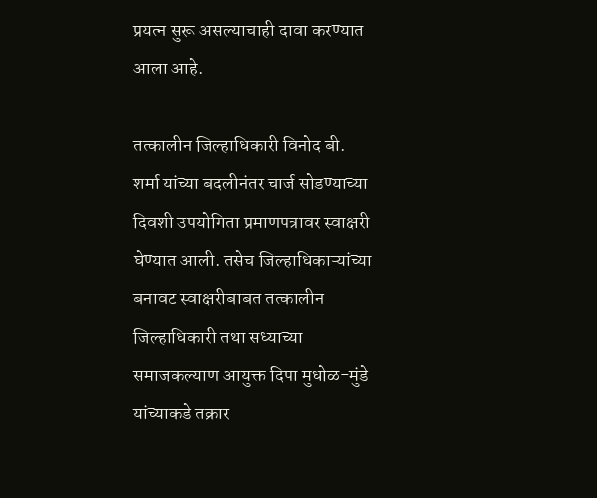प्रयत्न सुरू असल्याचाही दावा करण्यात आला आहे.

तत्कालीन जिल्हाधिकारी विनोद बी. शर्मा यांच्या बदलीनंतर चार्ज सोडण्याच्या दिवशी उपयोगिता प्रमाणपत्रावर स्वाक्षरी घेण्यात आली. तसेच जिल्हाधिकाऱ्यांच्या बनावट स्वाक्षरीबाबत तत्कालीन जिल्हाधिकारी तथा सध्याच्या समाजकल्याण आयुक्त दिपा मुधोळ-मुंडे यांच्याकडे तक्रार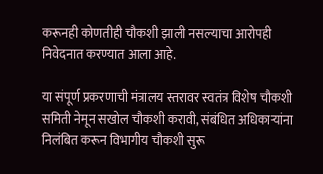करूनही कोणतीही चौकशी झाली नसल्याचा आरोपही निवेदनात करण्यात आला आहे.

या संपूर्ण प्रकरणाची मंत्रालय स्तरावर स्वतंत्र विशेष चौकशी समिती नेमून सखोल चौकशी करावी, संबंधित अधिकाऱ्यांना निलंबित करून विभागीय चौकशी सुरू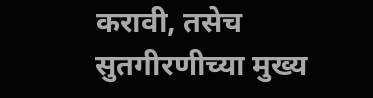करावी, तसेच सुतगीरणीच्या मुख्य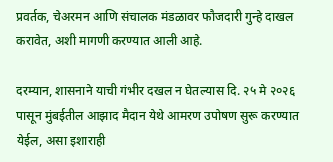प्रवर्तक, चेअरमन आणि संचालक मंडळावर फौजदारी गुन्हे दाखल करावेत, अशी मागणी करण्यात आली आहे.

दरम्यान, शासनाने याची गंभीर दखल न घेतल्यास दि. २५ मे २०२६ पासून मुंबईतील आझाद मैदान येथे आमरण उपोषण सुरू करण्यात येईल, असा इशाराही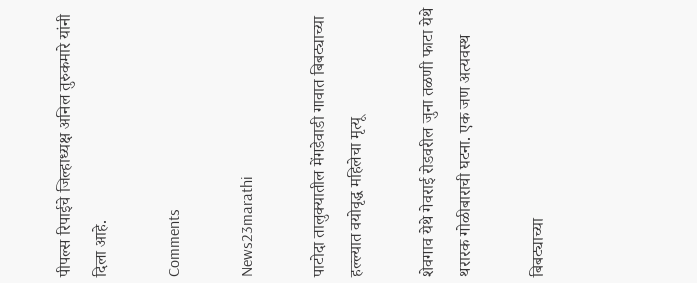पीपल्स रिपाईचे जिल्हाध्यक्ष अनिल तुरुकमारे यांनी दिला आहे.

Comments

News23marathi

पाटोदा तालुक्यातील मेंगडेवाडी गावात बिबट्याच्या हल्ल्यात वयोवृद्ध महिलेचा मृत्यू

शेवगाव येथे गेवराई रोडवरील जुना तळणी फाटा येथे थरारक गोळीबाराची घटना. एक जण अत्यवस्थ

बिबट्याच्या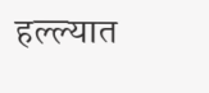हल्ल्यात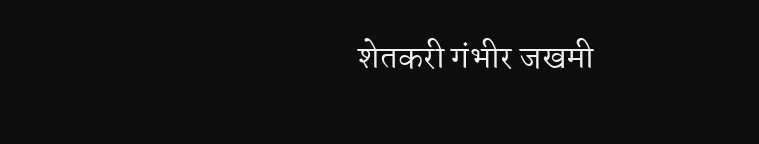शेतकरी गंभीर जखमी